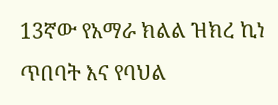13ኛው የአማራ ክልል ዝክረ ኪነ ጥበባት እና የባህል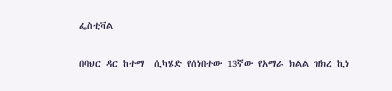ፌስቲቫል

በባህር ዳር ከተማ  ሲካሄድ የሰነበተው 13ኛው የአማራ ክልል ዝክረ ኪነ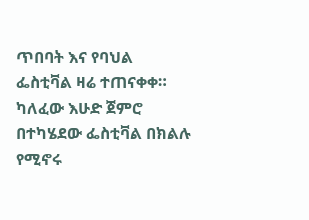ጥበባት እና የባህል ፌስቲቫል ዛሬ ተጠናቀቀ። ካለፈው እሁድ ጀምሮ በተካሄደው ፌስቲቫል በክልሉ የሚኖሩ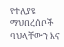የተለያዩ ማህበረሰቦች ባህላቸውን እና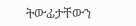ትውፊታቸውን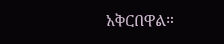አቅርበዋል።